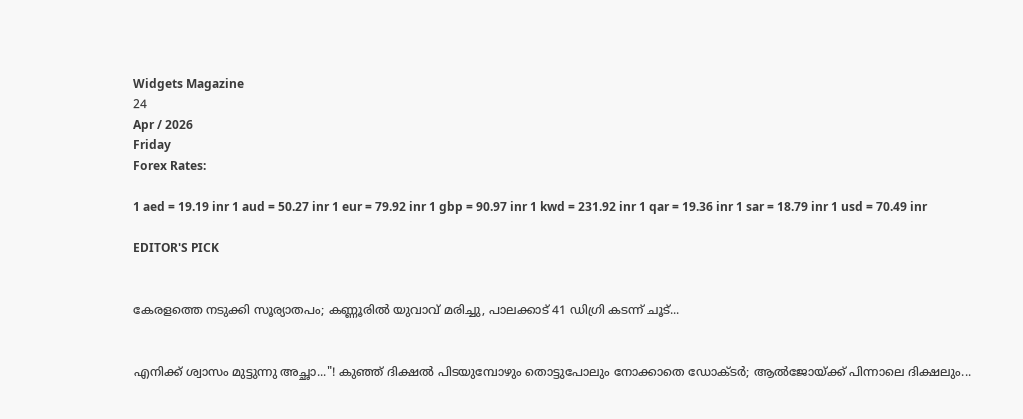Widgets Magazine
24
Apr / 2026
Friday
Forex Rates:

1 aed = 19.19 inr 1 aud = 50.27 inr 1 eur = 79.92 inr 1 gbp = 90.97 inr 1 kwd = 231.92 inr 1 qar = 19.36 inr 1 sar = 18.79 inr 1 usd = 70.49 inr

EDITOR'S PICK


കേരളത്തെ നടുക്കി സൂര്യാതപം; കണ്ണൂരിൽ യുവാവ് മരിച്ചു, പാലക്കാട് 41 ഡിഗ്രി കടന്ന് ചൂട്...


എനിക്ക് ശ്വാസം മുട്ടുന്നു അച്ഛാ..."! കുഞ്ഞ് ദിക്ഷൽ പിടയുമ്പോഴും തൊട്ടുപോലും നോക്കാതെ ഡോക്ടർ; ആൽജോയ്ക്ക് പിന്നാലെ ദിക്ഷലും...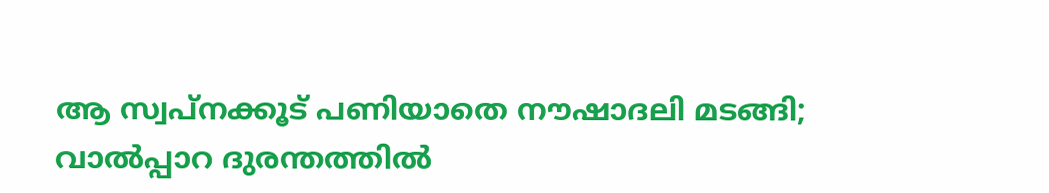ആ സ്വപ്നക്കൂട് പണിയാതെ നൗഷാദലി മടങ്ങി; വാൽപ്പാറ ദുരന്തത്തിൽ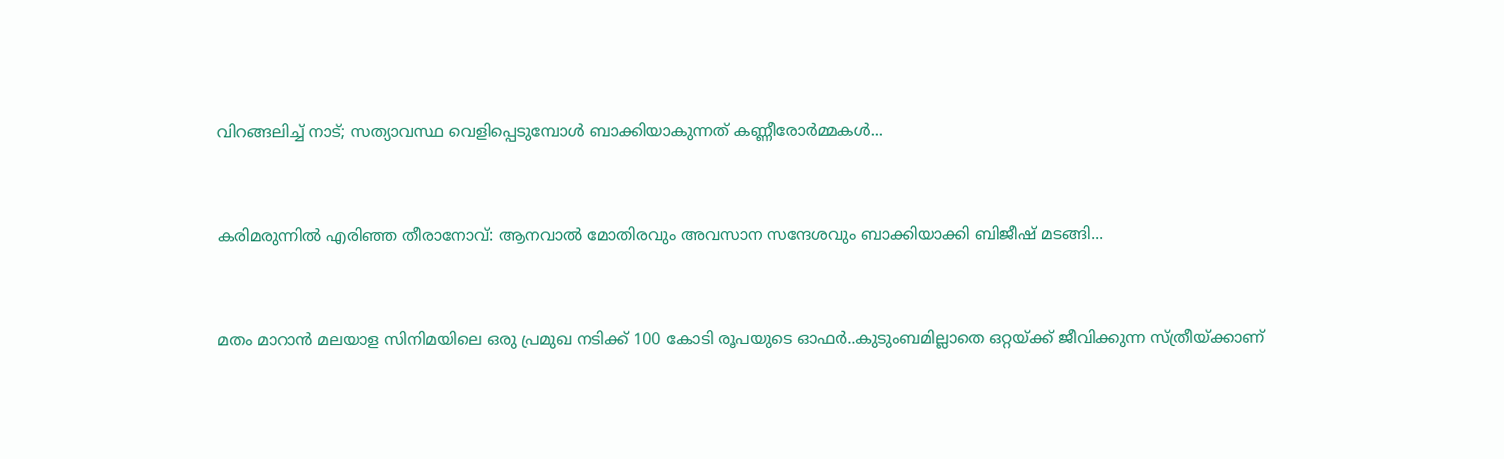വിറങ്ങലിച്ച് നാട്; സത്യാവസ്ഥ വെളിപ്പെടുമ്പോൾ ബാക്കിയാകുന്നത് കണ്ണീരോർമ്മകൾ...


കരിമരുന്നിൽ എരിഞ്ഞ തീരാനോവ്: ആനവാൽ മോതിരവും അവസാന സന്ദേശവും ബാക്കിയാക്കി ബിജീഷ് മടങ്ങി...


മതം മാറാൻ മലയാള സിനിമയിലെ ഒരു പ്രമുഖ നടിക്ക് 100 കോടി രൂപയുടെ ഓഫർ..കുടുംബമില്ലാതെ ഒറ്റയ്ക്ക് ജീവിക്കുന്ന സ്ത്രീയ്ക്കാണ്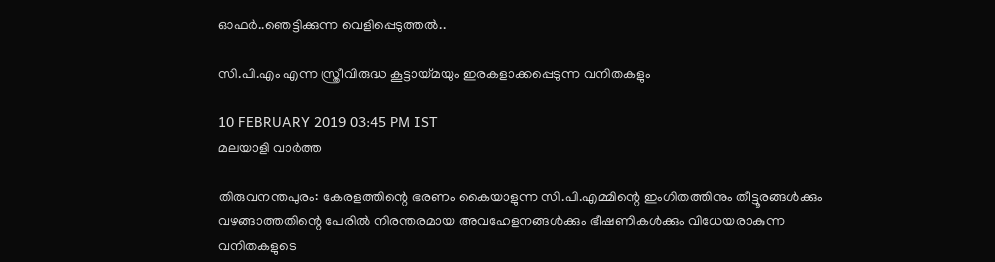ഓഫർ..ഞെട്ടിക്കുന്ന വെളിപ്പെടുത്തൽ..

സി.പി.എം എന്ന സ്ത്രീവിരുദ്ധ കൂട്ടായ്മയും ഇരകളാക്കപ്പെടുന്ന വനിതകളും

10 FEBRUARY 2019 03:45 PM IST
മലയാളി വാര്‍ത്ത

തിരുവനന്തപുരം: കേരളത്തിന്റെ ഭരണം കൈയാളുന്ന സി.പി.എമ്മിന്റെ ഇംഗിതത്തിനും തീട്ടൂരങ്ങള്‍ക്കും വഴങ്ങാത്തതിന്റെ പേരില്‍ നിരന്തരമായ അവഹേളനങ്ങള്‍ക്കും ഭീഷണികള്‍ക്കും വിധേയരാകുന്ന വനിതകളുടെ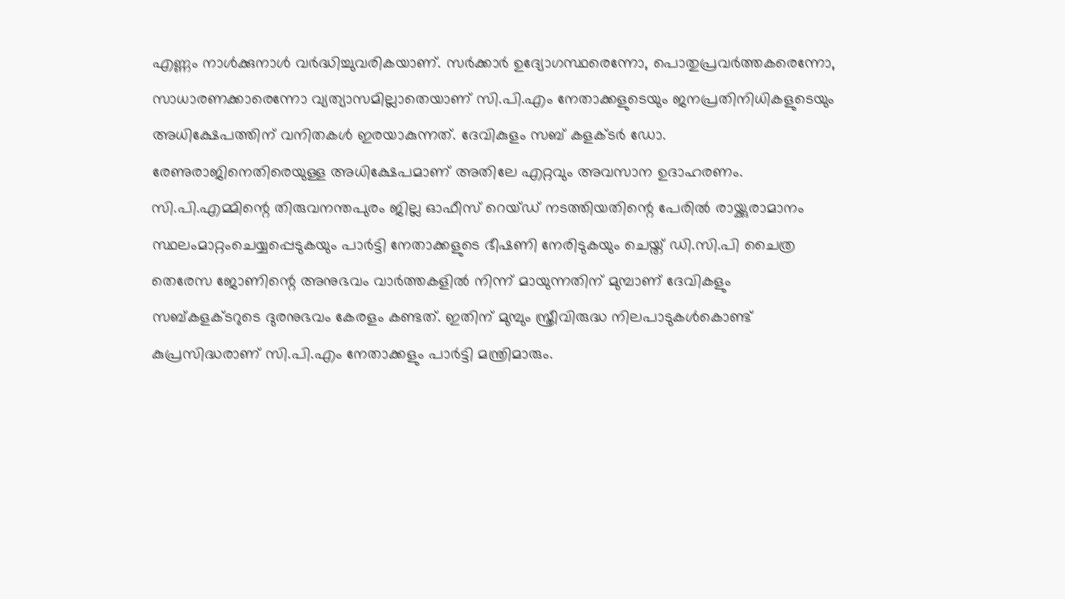എണ്ണം നാള്‍ക്കുനാള്‍ വര്‍ദ്ധിച്ചുവരികയാണ്. സര്‍ക്കാര്‍ ഉദ്യോഗസ്ഥരെന്നോ, പൊതുപ്രവര്‍ത്തകരെന്നോ, സാധാരണക്കാരെന്നോ വ്യത്യാസമില്ലാതെയാണ് സി.പി.എം നേതാക്കളുടെയും ജനപ്രതിനിധികളുടെയും അധിക്ഷേപത്തിന് വനിതകൾ ഇരയാകുന്നത്. ദേവികുളം സബ് കളക്ടര്‍ ഡോ. രേണുരാജിനെതിരെയുള്ള അധിക്ഷേപമാണ് അതിലേ എറ്റവും അവസാന ഉദാഹരണം. സി.പി.എമ്മിന്റെ തിരുവനന്തപുരം ജില്ല ഓഫീസ് റെയ്ഡ് നടത്തിയതിന്റെ പേരില്‍ രായ്ക്കുരാമാനം സ്ഥലംമാറ്റംചെയ്യപ്പെടുകയും പാര്‍ട്ടി നേതാക്കളുടെ ഭീഷണി നേരിടുകയും ചെയ്ത് ഡി.സി.പി ചൈത്ര തെരേസ ജോണിന്റെ അനുഭവം വാര്‍ത്തകളില്‍ നിന്ന് മായുന്നതിന് മുമ്പാണ് ദേവികളും സബ്കളക്ടറുടെ ദുരനുഭവം കേരളം കണ്ടത്. ഇതിന് മുമ്പും സ്ത്രീവിരുദ്ധ നിലപാടുകള്‍കൊണ്ട് കുപ്രസിദ്ധരാണ് സി.പി.എം നേതാക്കളും പാര്‍ട്ടി മന്ത്രിമാരും.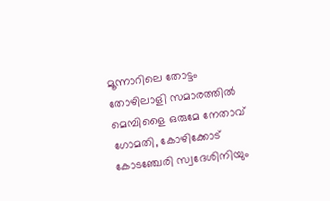മൂന്നാറിലെ തോട്ടം തോഴിലാളി സമാരത്തില്‍ മെമ്പിളൈ ഒരുമേ നേതാവ് ഗോമതി, കോഴിക്കോട് കോടഞ്ചേരി സ്വദേശിനിയും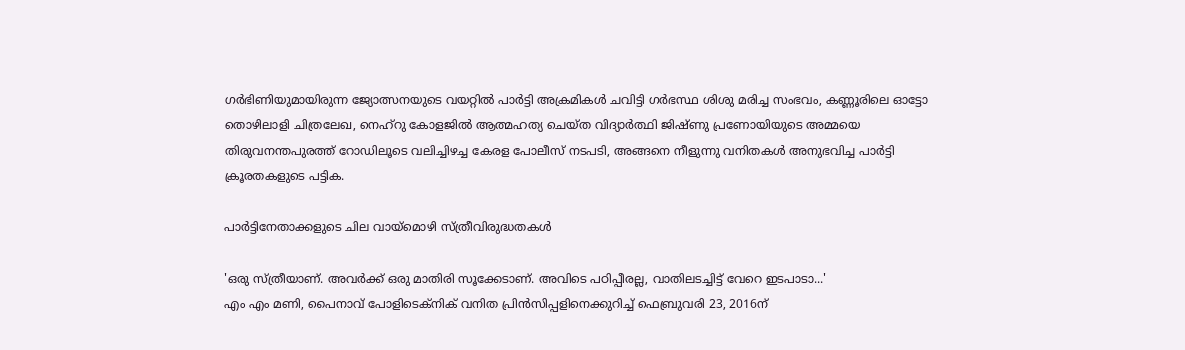ഗര്‍ഭിണിയുമായിരുന്ന ജ്യോത്സനയുടെ വയറ്റില്‍ പാര്‍ട്ടി അക്രമികള്‍ ചവിട്ടി ഗര്‍ഭസ്ഥ ശിശു മരിച്ച സംഭവം, കണ്ണൂരിലെ ഓട്ടോ തൊഴിലാളി ചിത്രലേഖ, നെഹ്‌റു കോളജില്‍ ആത്മഹത്യ ചെയ്ത വിദ്യാര്‍ത്ഥി ജിഷ്ണു പ്രണോയിയുടെ അമ്മയെ തിരുവനന്തപുരത്ത് റോഡിലൂടെ വലിച്ചിഴച്ച കേരള പോലീസ് നടപടി, അങ്ങനെ നീളുന്നു വനിതകള്‍ അനുഭവിച്ച പാര്‍ട്ടി ക്രൂരതകളുടെ പട്ടിക.

പാര്‍ട്ടിനേതാക്കളുടെ ചില വായ്‌മൊഴി സ്ത്രീവിരുദ്ധതകള്‍

'ഒരു സ്ത്രീയാണ്. അവര്‍ക്ക് ഒരു മാതിരി സൂക്കേടാണ്. അവിടെ പഠിപ്പീരല്ല, വാതിലടച്ചിട്ട് വേറെ ഇടപാടാ...'
എം എം മണി, പൈനാവ് പോളിടെക്‌നിക് വനിത പ്രിന്‍സിപ്പളിനെക്കുറിച്ച് ഫെബ്രുവരി 23, 2016ന്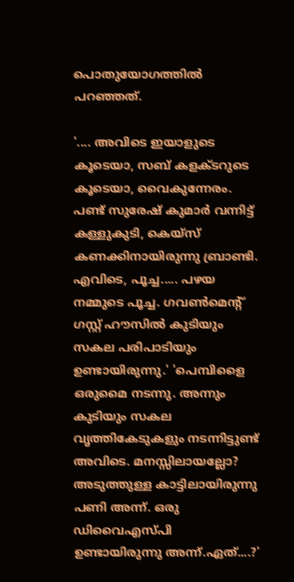പൊതുയോഗത്തില്‍ പറഞ്ഞത്.

'.... അവിടെ ഇയാളുടെ കൂടെയാ, സബ് കളക്ടറുടെ കൂടെയാ, വൈകുന്നേരം. പണ്ട് സുരേഷ് കുമാര്‍ വന്നിട്ട് കള്ളുകുടി, കെയ്‌സ് കണക്കിനായിരുന്നു ബ്രാണ്ടി. എവിടെ, പൂച്ച..... പഴയ നമ്മുടെ പൂച്ച. ഗവണ്‍മെന്റ് ഗസ്റ്റ് ഹൗസില്‍ കുടിയും സകല പരിപാടിയും ഉണ്ടായിരുന്നു.' 'പെമ്പിളൈ ഒരുമൈ നടന്നു. അന്നും കുടിയും സകല വൃത്തികേടുകളും നടന്നിട്ടുണ്ട് അവിടെ. മനസ്സിലായല്ലോ? അടുത്തുള്ള കാട്ടിലായിരുന്നു പണി അന്ന്. ഒരു ഡിവൈഎസ്പി ഉണ്ടായിരുന്നു അന്ന്.ഏത്....?'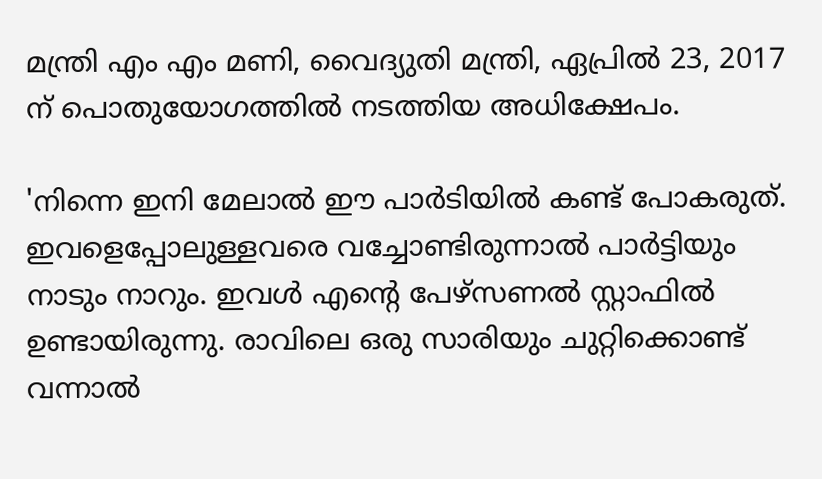മന്ത്രി എം എം മണി, വൈദ്യുതി മന്ത്രി, ഏപ്രില്‍ 23, 2017 ന് പൊതുയോഗത്തില്‍ നടത്തിയ അധിക്ഷേപം.

'നിന്നെ ഇനി മേലാല്‍ ഈ പാര്‍ടിയില്‍ കണ്ട് പോകരുത്. ഇവളെപ്പോലുള്ളവരെ വച്ചോണ്ടിരുന്നാല്‍ പാര്‍ട്ടിയും നാടും നാറും. ഇവള്‍ എന്റെ പേഴ്‌സണല്‍ സ്റ്റാഫില്‍ ഉണ്ടായിരുന്നു. രാവിലെ ഒരു സാരിയും ചുറ്റിക്കൊണ്ട് വന്നാല്‍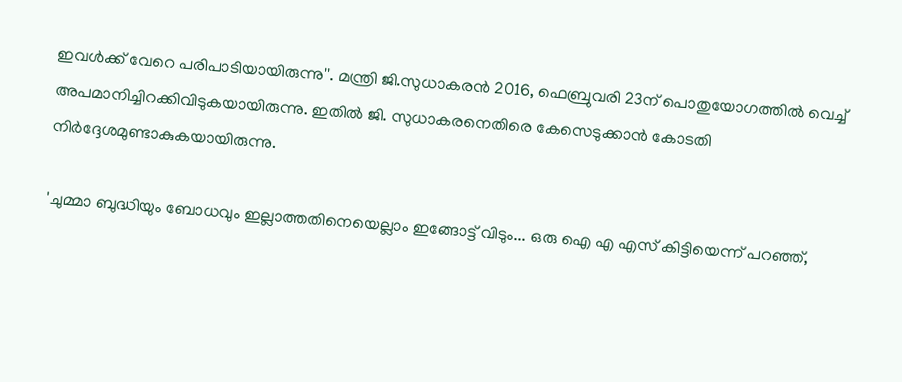ഇവള്‍ക്ക് വേറെ പരിപാടിയായിരുന്നു''. മന്ത്രി ജി.സുധാകരൻ 2016, ഫെബ്രുവരി 23ന് പൊതുയോഗത്തില്‍ വെച്ച് അപമാനിച്ചിറക്കിവിടുകയായിരുന്നു. ഇതില്‍ ജി. സുധാകരനെതിരെ കേസെടുക്കാന്‍ കോടതി നിര്‍ദ്ദേശമുണ്ടാകുകയായിരുന്നു.

'ചുമ്മാ ബുദ്ധിയും ബോധവും ഇല്ലാത്തതിനെയെല്ലാം ഇങ്ങോട്ട് വിടും... ഒരു ഐ എ എസ് കിട്ടിയെന്ന് പറഞ്ഞ്,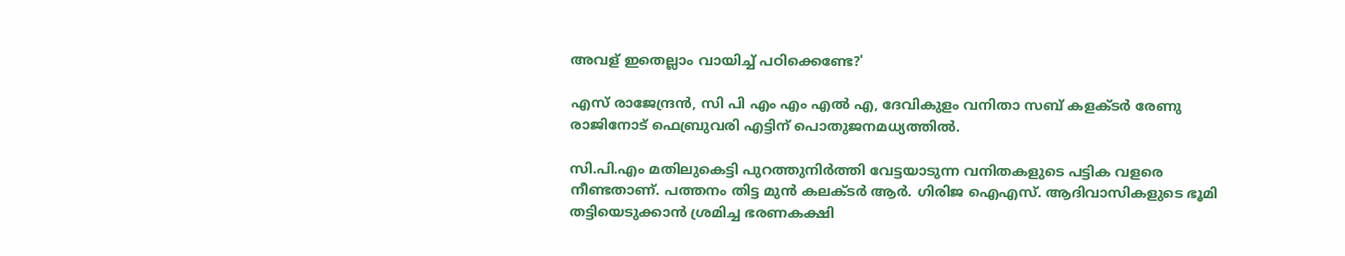അവള് ഇതെല്ലാം വായിച്ച് പഠിക്കെണ്ടേ?'

എസ് രാജേന്ദ്രന്‍, സി പി എം എം എല്‍ എ, ദേവികുളം വനിതാ സബ് കളക്ടര്‍ രേണു രാജിനോട് ഫെബ്രുവരി എട്ടിന് പൊതുജനമധ്യത്തില്‍.

സി.പി.എം മതിലുകെട്ടി പുറത്തുനിര്‍ത്തി വേട്ടയാടുന്ന വനിതകളുടെ പട്ടിക വളരെ നീണ്ടതാണ്. പത്തനം തിട്ട മുന്‍ കലക്ടര്‍ ആര്‍. ഗിരിജ ഐഎസ്. ആദിവാസികളുടെ ഭൂമി തട്ടിയെടുക്കാന്‍ ശ്രമിച്ച ഭരണകക്ഷി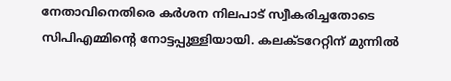നേതാവിനെതിരെ കര്‍ശന നിലപാട് സ്വീകരിച്ചതോടെ സിപിഎമ്മിന്റെ നോട്ടപ്പുള്ളിയായി. കലക്ടറേറ്റിന് മുന്നില്‍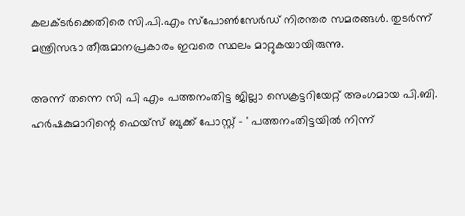കലക്ടര്‍ക്കെതിരെ സി.പി.എം സ്‌പോണ്‍സേര്‍ഡ് നിരന്തര സമരങ്ങള്‍. തുടര്‍ന്ന് മന്ത്രിസഭാ തീരുമാനപ്രകാരം ഇവരെ സ്ഥലം മാറ്റുകയായിരുന്നു.

അന്ന് തന്നെ സി പി എം പത്തനംതിട്ട ജില്ലാ സെക്രട്ടറിയേറ്റ് അംഗമായ പി.ബി. ഹര്‍ഷകുമാറിന്റെ ഫെയ്‌സ് ബുക്ക് പോസ്റ്റ് - ' പത്തനംതിട്ടയില്‍ നിന്ന്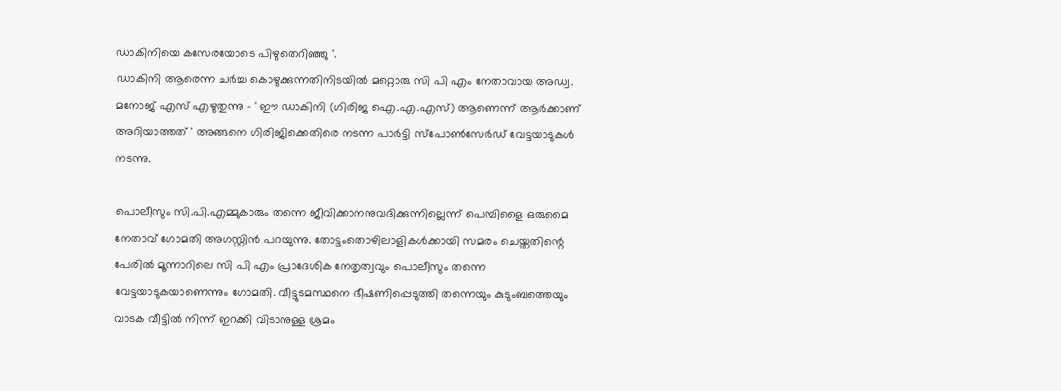ഡാകിനിയെ കസേരയോടെ പിഴുതെറിഞ്ഞു '.
ഡാകിനി ആരെന്ന ചര്‍ച്ച കൊഴുക്കുന്നതിനിടയില്‍ മറ്റൊരു സി പി എം നേതാവായ അഡ്വ. മനോജ് എസ് എഴുതുന്നു - ' ഈ ഡാകിനി (ഗിരിജ ഐ.എ.എസ്) ആണെന്ന് ആര്‍ക്കാണ് അറിയാത്തത് ' അങ്ങനെ ഗിരിജിക്കെതിരെ നടന്ന പാര്‍ട്ടി സ്‌പോണ്‍സേര്‍ഡ് വേട്ടയാടുകള്‍ നടന്നു.

പൊലീസും സി.പി.എമ്മുകാരും തന്നെ ജീവിക്കാനനുവദിക്കുന്നില്ലെന്ന് പെമ്പിളൈ ഒരുമൈ നേതാവ് ഗോമതി അഗസ്റ്റിന്‍ പറയുന്നു. തോട്ടംതൊഴിലാളികള്‍ക്കായി സമരം ചെയ്തതിന്റെ പേരില്‍ മൂന്നാറിലെ സി പി എം പ്രാദേശിക നേതൃത്വവും പൊലീസും തന്നെ വേട്ടയാടുകയാണെന്നും ഗോമതി. വീട്ടുടമസ്ഥനെ ഭീഷണിപ്പെടുത്തി തന്നെയും കുടുംബത്തെയും വാടക വീട്ടില്‍ നിന്ന് ഇറക്കി വിടാനുള്ള ശ്രമം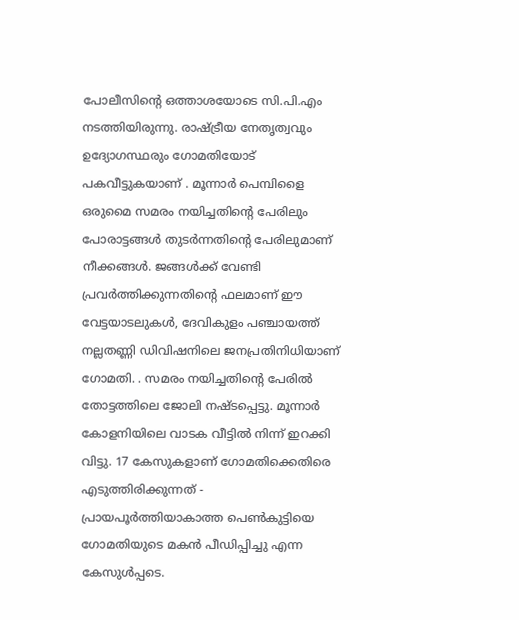പോലീസിന്റെ ഒത്താശയോടെ സി.പി.എം നടത്തിയിരുന്നു. രാഷ്ട്രീയ നേതൃത്വവും ഉദ്യോഗസ്ഥരും ഗോമതിയോട് പകവീട്ടുകയാണ് . മൂന്നാര്‍ പെമ്പിളൈ ഒരുമൈ സമരം നയിച്ചതിന്റെ പേരിലും പോരാട്ടങ്ങള്‍ തുടര്‍ന്നതിന്റെ പേരിലുമാണ് നീക്കങ്ങള്‍. ജങ്ങള്‍ക്ക് വേണ്ടി പ്രവര്‍ത്തിക്കുന്നതിന്റെ ഫലമാണ് ഈ വേട്ടയാടലുകള്‍, ദേവികുളം പഞ്ചായത്ത് നല്ലതണ്ണി ഡിവിഷനിലെ ജനപ്രതിനിധിയാണ് ഗോമതി. . സമരം നയിച്ചതിന്റെ പേരില്‍ തോട്ടത്തിലെ ജോലി നഷ്ടപ്പെട്ടു. മൂന്നാര്‍ കോളനിയിലെ വാടക വീട്ടില്‍ നിന്ന് ഇറക്കി വിട്ടു. 17 കേസുകളാണ് ഗോമതിക്കെതിരെ എടുത്തിരിക്കുന്നത് - പ്രായപൂര്‍ത്തിയാകാത്ത പെണ്‍കുട്ടിയെ ഗോമതിയുടെ മകന്‍ പീഡിപ്പിച്ചു എന്ന കേസുള്‍പ്പടെ.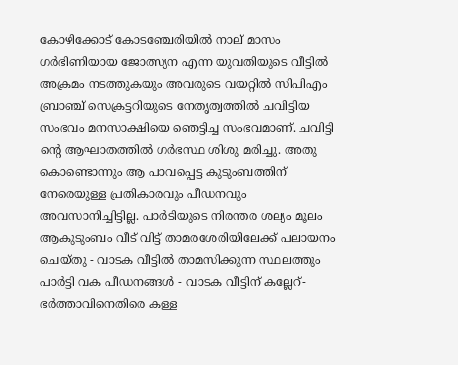കോഴിക്കോട് കോടഞ്ചേരിയില്‍ നാല് മാസം ഗര്‍ഭിണിയായ ജോത്സ്യന എന്ന യുവതിയുടെ വീട്ടില്‍ അക്രമം നടത്തുകയും അവരുടെ വയറ്റില്‍ സിപിഎം ബ്രാഞ്ച് സെക്രട്ടറിയുടെ നേതൃത്വത്തില്‍ ചവിട്ടിയ സംഭവം മനസാക്ഷിയെ ഞെട്ടിച്ച സംഭവമാണ്. ചവിട്ടി ന്റെ ആഘാതത്തില്‍ ഗര്‍ഭസ്ഥ ശിശു മരിച്ചു. അതു കൊണ്ടൊന്നും ആ പാവപ്പെട്ട കുടുംബത്തിന് നേരെയുള്ള പ്രതികാരവും പീഡനവും അവസാനിച്ചിട്ടില്ല. പാര്‍ടിയുടെ നിരന്തര ശല്യം മൂലം ആകുടുംബം വീട് വിട്ട് താമരശേരിയിലേക്ക് പലായനം ചെയ്തു - വാടക വീട്ടില്‍ താമസിക്കുന്ന സ്ഥലത്തും പാര്‍ട്ടി വക പീഡനങ്ങള്‍ - വാടക വീട്ടിന് കല്ലേറ്- ഭര്‍ത്താവിനെതിരെ കള്ള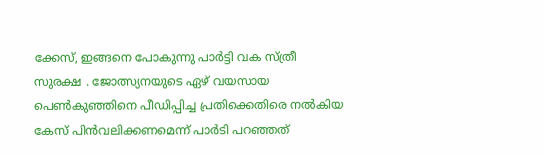ക്കേസ്, ഇങ്ങനെ പോകുന്നു പാര്‍ട്ടി വക സ്ത്രീ സുരക്ഷ . ജോത്സ്യനയുടെ ഏഴ് വയസായ പെണ്‍കുഞ്ഞിനെ പീഡിപ്പിച്ച പ്രതിക്കെതിരെ നല്‍കിയ കേസ് പിന്‍വലിക്കണമെന്ന് പാര്‍ടി പറഞ്ഞത്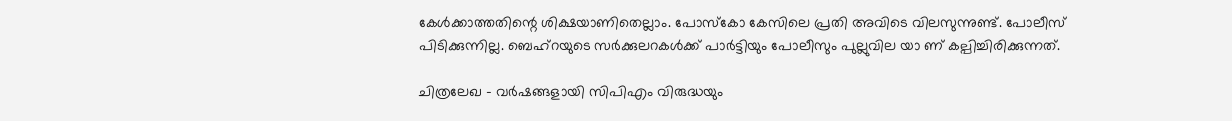കേള്‍ക്കാത്തതിന്റെ ശിക്ഷയാണിതെല്ലാം. പോസ്‌കോ കേസിലെ പ്രതി അവിടെ വിലസുന്നുണ്ട്. പോലീസ് പിടിക്കുന്നില്ല. ബെഹ്‌റയുടെ സര്‍ക്കുലറകള്‍ക്ക് പാര്‍ട്ടിയും പോലീസും പുല്ലുവില യാ ണ് കല്പിച്ചിരിക്കുന്നത്.

ചിത്രലേഖ - വര്‍ഷങ്ങളായി സിപിഎം വിരുദ്ധയും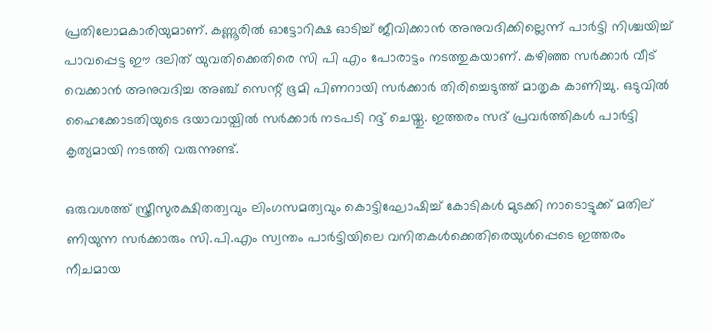പ്രതിലോമകാരിയുമാണ്. കണ്ണൂരില്‍ ഓട്ടോറിക്ഷ ഓടിച്ച് ജീവിക്കാന്‍ അനുവദിക്കില്ലെന്ന് പാര്‍ട്ടി നിശ്ചയിച്ച് പാവപ്പെട്ട ഈ ദലിത് യുവതിക്കെതിരെ സി പി എം പോരാട്ടം നടത്തുകയാണ്. കഴിഞ്ഞ സര്‍ക്കാര്‍ വീട് വെക്കാന്‍ അനുവദിച്ച അഞ്ച് സെന്റ് ഭൂമി പിണറായി സര്‍ക്കാര്‍ തിരിച്ചെടുത്ത് മാതൃക കാണിച്ചു. ഒടുവില്‍ ഹൈക്കോടതിയുടെ ദയാവായ്പില്‍ സര്‍ക്കാര്‍ നടപടി റദ്ദ് ചെയ്തു. ഇത്തരം സദ് പ്രവര്‍ത്തികള്‍ പാര്‍ട്ടി കൃത്യമായി നടത്തി വരുന്നുണ്ട്.

ഒരുവശത്ത് സ്ത്രീസുരക്ഷിതത്വവും ലിംഗസമത്വവും കൊട്ടിഘോഷിച്ച് കോടികള്‍ മുടക്കി നാടൊട്ടുക്ക് മതില് ണിയുന്ന സര്‍ക്കാരും സി.പി.എം സ്വന്തം പാര്‍ട്ടിയിലെ വനിതകള്‍ക്കെതിരെയുള്‍പ്പെടെ ഇത്തരം നീചമായ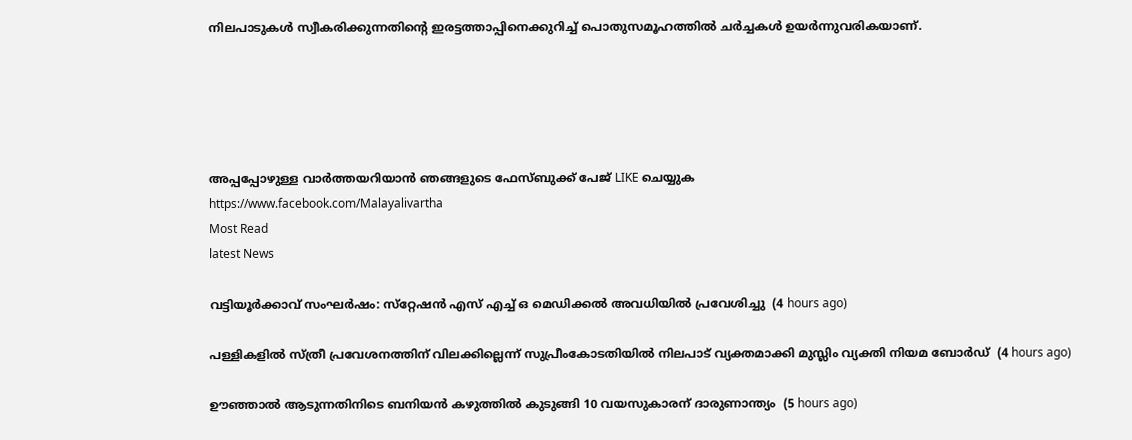നിലപാടുകള്‍ സ്വീകരിക്കുന്നതിന്റെ ഇരട്ടത്താപ്പിനെക്കുറിച്ച് പൊതുസമൂഹത്തില്‍ ചര്‍ച്ചകള്‍ ഉയര്‍ന്നുവരികയാണ്.





അപ്പപ്പോഴുള്ള വാര്‍ത്തയറിയാന്‍ ഞങ്ങളുടെ ഫേസ്‌ബുക്ക്‌ പേജ് LIKE ചെയ്യുക
https://www.facebook.com/Malayalivartha
Most Read
latest News

വട്ടിയൂര്‍ക്കാവ് സംഘര്‍ഷം: സ്‌റ്റേഷന്‍ എസ് എച്ച് ഒ മെഡിക്കല്‍ അവധിയില്‍ പ്രവേശിച്ചു  (4 hours ago)

പള്ളികളില്‍ സ്ത്രീ പ്രവേശനത്തിന് വിലക്കില്ലെന്ന് സുപ്രീംകോടതിയില്‍ നിലപാട് വ്യക്തമാക്കി മുസ്ലിം വ്യക്തി നിയമ ബോര്‍ഡ്  (4 hours ago)

ഊഞ്ഞാല്‍ ആടുന്നതിനിടെ ബനിയന്‍ കഴുത്തില്‍ കുടുങ്ങി 10 വയസുകാരന് ദാരുണാന്ത്യം  (5 hours ago)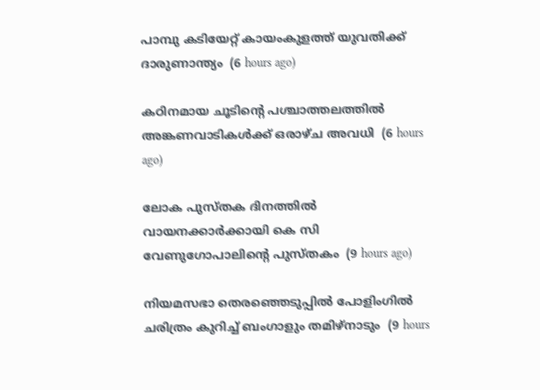പാമ്പു കടിയേറ്റ് കായംകുളത്ത് യുവതിക്ക് ദാരുണാന്ത്യം  (6 hours ago)

കഠിനമായ ചൂടിന്റെ പശ്ചാത്തലത്തില്‍ അങ്കണവാടികള്‍ക്ക് ഒരാഴ്ച അവധി  (6 hours ago)

ലോക പുസ്തക ദിനത്തില്‍ വായനക്കാര്‍ക്കായി കെ സി വേണുഗോപാലിന്റെ പുസ്തകം  (9 hours ago)

നിയമസഭാ തെരഞ്ഞെടുപ്പില്‍ പോളിംഗില്‍ ചരിത്രം കുറിച്ച് ബംഗാളും തമിഴ്‌നാടും  (9 hours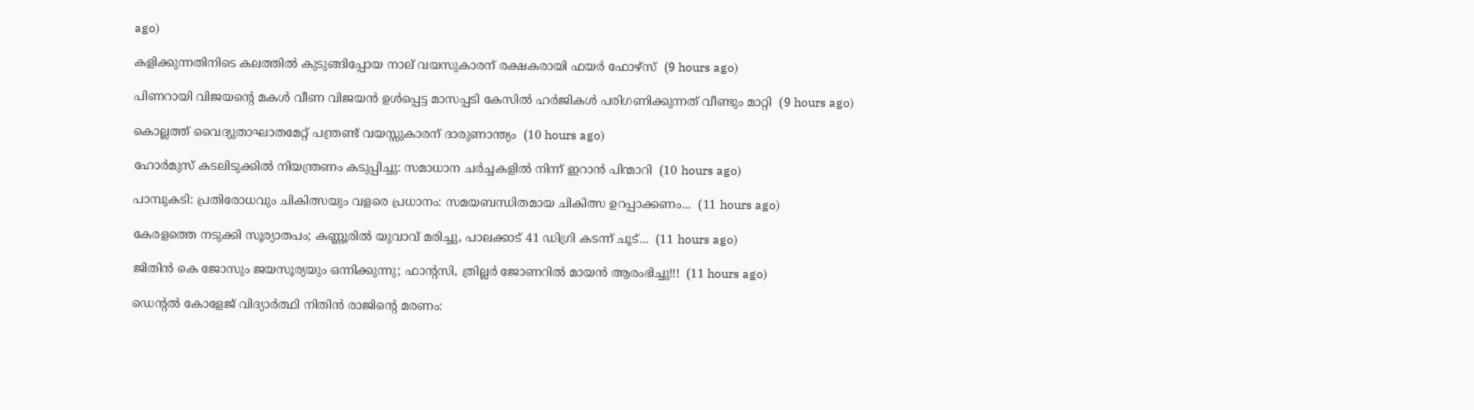ago)

കളിക്കുന്നതിനിടെ കലത്തില്‍ കുടുങ്ങിപ്പോയ നാല് വയസുകാരന് രക്ഷകരായി ഫയര്‍ ഫോഴ്‌സ്  (9 hours ago)

പിണറായി വിജയന്റെ മകള്‍ വീണ വിജയന്‍ ഉള്‍പ്പെട്ട മാസപ്പടി കേസില്‍ ഹര്‍ജികള്‍ പരിഗണിക്കുന്നത് വീണ്ടും മാറ്റി  (9 hours ago)

കൊല്ലത്ത് വൈദ്യുതാഘാതമേറ്റ് പന്ത്രണ്ട് വയസ്സുകാരന് ദാരുണാന്ത്യം  (10 hours ago)

ഹോര്‍മുസ് കടലിടുക്കില്‍ നിയന്ത്രണം കടുപ്പിച്ചു: സമാധാന ചര്‍ച്ചകളില്‍ നിന്ന് ഇറാന്‍ പിന്മാറി  (10 hours ago)

പാമ്പുകടി: പ്രതിരോധവും ചികിത്സയും വളരെ പ്രധാനം: സമയബന്ധിതമായ ചികിത്സ ഉറപ്പാക്കണം...  (11 hours ago)

കേരളത്തെ നടുക്കി സൂര്യാതപം; കണ്ണൂരിൽ യുവാവ് മരിച്ചു, പാലക്കാട് 41 ഡിഗ്രി കടന്ന് ചൂട്...  (11 hours ago)

ജിതിൻ കെ ജോസും ജയസൂര്യയും ഒന്നിക്കുന്നു; ഫാന്റസി, ത്രില്ലർ ജോണറിൽ മായൻ ആരംഭിച്ചു!!!  (11 hours ago)

ഡെന്റല്‍ കോളേജ് വിദ്യാര്‍ത്ഥി നിതിന്‍ രാജിന്റെ മരണം: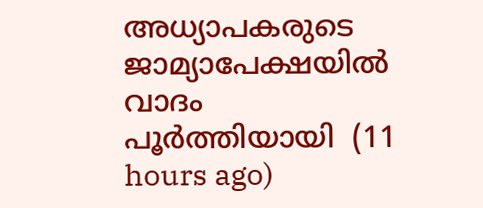അധ്യാപകരുടെ ജാമ്യാപേക്ഷയില്‍ വാദം പൂര്‍ത്തിയായി  (11 hours ago)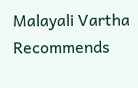Malayali Vartha Recommends